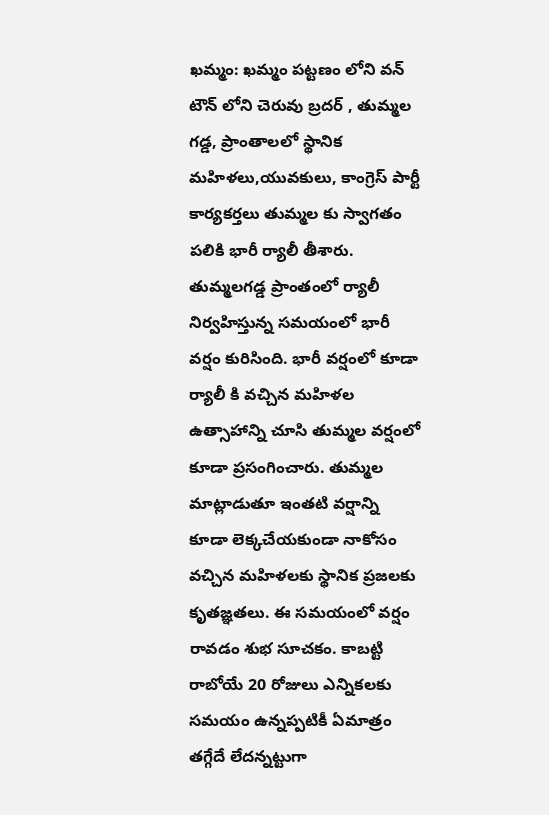ఖమ్మం: ఖమ్మం పట్టణం లోని వన్ టౌన్ లోని చెరువు బ్రదర్ , తుమ్మల గడ్డ, ప్రాంతాలలో స్థానిక మహిళలు,యువకులు, కాంగ్రెస్ పార్టీ కార్యకర్తలు తుమ్మల కు స్వాగతం పలికి భారీ ర్యాలీ తీశారు. తుమ్మలగడ్డ ప్రాంతంలో ర్యాలీ నిర్వహిస్తున్న సమయంలో భారీ వర్షం కురిసింది. భారీ వర్షంలో కూడా ర్యాలీ కి వచ్చిన మహిళల ఉత్సాహాన్ని చూసి తుమ్మల వర్షంలో కూడా ప్రసంగించారు. తుమ్మల మాట్లాడుతూ ఇంతటి వర్షాన్ని కూడా లెక్కచేయకుండా నాకోసం వచ్చిన మహిళలకు స్థానిక ప్రజలకు కృతజ్ఞతలు. ఈ సమయంలో వర్షం రావడం శుభ సూచకం. కాబట్టి రాబోయే 20 రోజులు ఎన్నికలకు సమయం ఉన్నప్పటికీ ఏమాత్రం తగ్గేదే లేదన్నట్టుగా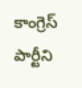కాంగ్రెస్ పార్టీని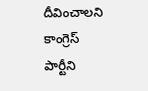దీవించాలని కాంగ్రెస్ పార్టీని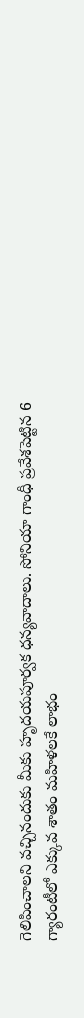గెలిపించాలని వచ్చినందుకు మీకు హృదయపూర్వక ధన్యవాదాలు. సోనియా గాంధీ ప్రవేశపెట్టిన 6 గ్యారంటీలో ఎక్కువ శాతం మహిళలకే లాభం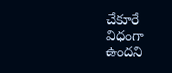చేకూరే విధంగా ఉందని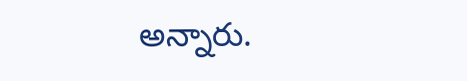అన్నారు.